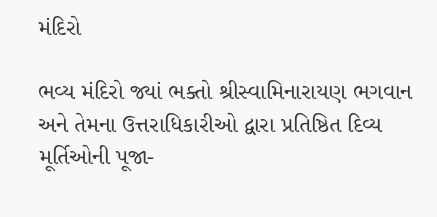મંદિરો

ભવ્ય મંદિરો જ્યાં ભક્તો શ્રીસ્વામિનારાયણ ભગવાન અને તેમના ઉત્તરાધિકારીઓ દ્વારા પ્રતિષ્ઠિત દિવ્ય મૂર્તિઓની પૂજા-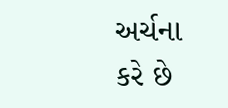અર્ચના કરે છે